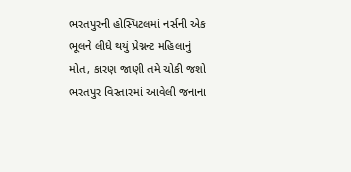ભરતપુરની હોસ્પિટલમાં નર્સની એક ભૂલને લીધે થયું પ્રેગ્નન્ટ મહિલાનું મોત, કારણ જાણી તમે ચોકી જશો
ભરતપુર વિસ્તારમાં આવેલી જનાના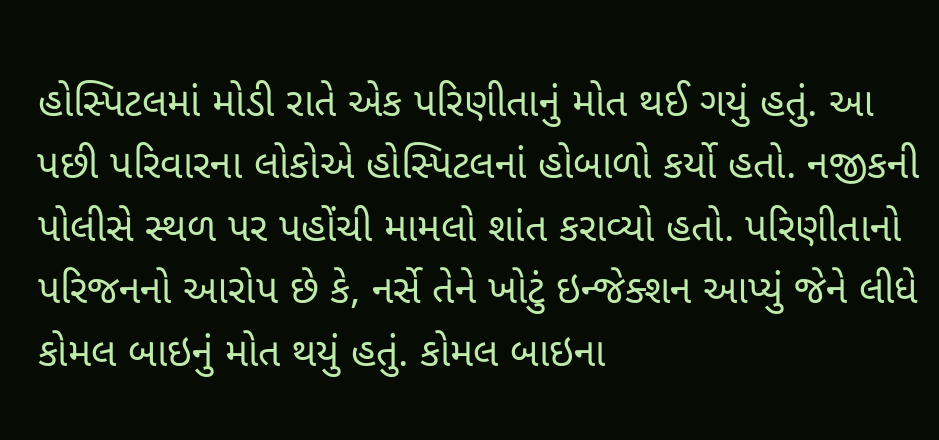હોસ્પિટલમાં મોડી રાતે એક પરિણીતાનું મોત થઈ ગયું હતું. આ પછી પરિવારના લોકોએ હોસ્પિટલનાં હોબાળો કર્યો હતો. નજીકની પોલીસે સ્થળ પર પહોંચી મામલો શાંત કરાવ્યો હતો. પરિણીતાનો પરિજનનો આરોપ છે કે, નર્સે તેને ખોટું ઇન્જેક્શન આપ્યું જેને લીધે કોમલ બાઇનું મોત થયું હતું. કોમલ બાઇના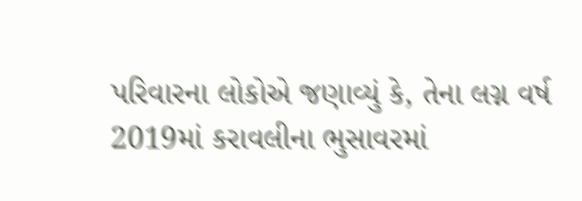પરિવારના લોકોએ જણાવ્યું કે, તેના લગ્ન વર્ષ 2019માં કરાવલીના ભુસાવરમાં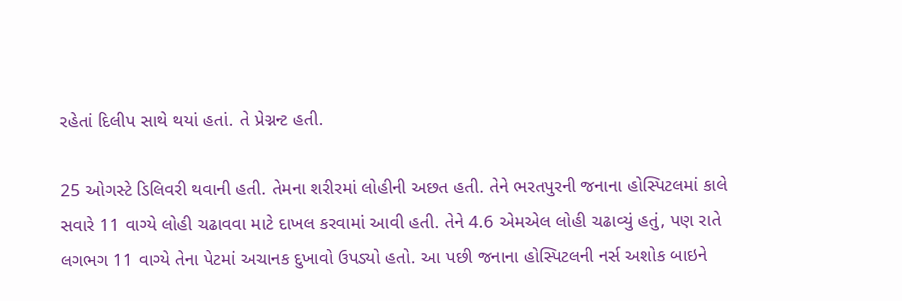રહેતાં દિલીપ સાથે થયાં હતાં. તે પ્રેગ્નન્ટ હતી.

25 ઓગસ્ટે ડિલિવરી થવાની હતી. તેમના શરીરમાં લોહીની અછત હતી. તેને ભરતપુરની જનાના હોસ્પિટલમાં કાલે સવારે 11 વાગ્યે લોહી ચઢાવવા માટે દાખલ કરવામાં આવી હતી. તેને 4.6 એમએલ લોહી ચઢાવ્યું હતું, પણ રાતે લગભગ 11 વાગ્યે તેના પેટમાં અચાનક દુખાવો ઉપડ્યો હતો. આ પછી જનાના હોસ્પિટલની નર્સ અશોક બાઇને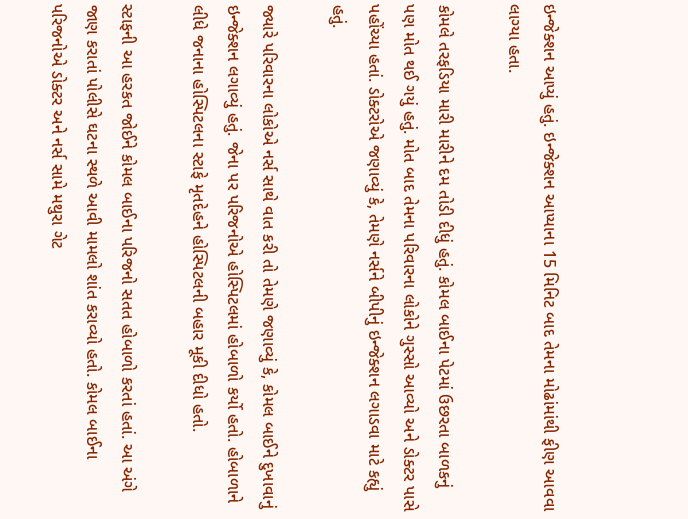ઇન્જેક્શન આપ્યું હતું. ઇન્જેક્શન આપ્યાના 15 મિનિટ બાદ તેમના મોઢાંમાંથી ફીણ આવવા લાગ્યા હતા.

કોમલે તરફડિયા મારી મારીને દમ તોડી દીધું હતું. કોમલ બાઈના પેટમાં ઉછરતા બાળકનું પણ મોત થઈ ગયું હતું. મોત બાદ તેમના પરિવારના લોકોને ગુસ્સો આવ્યો અને ડોક્ટર પાસે પહોંચ્યા હતાં. ડોક્ટરોએ જણાવ્યું કે, તેમણે નર્સને બીપીનું ઇન્જેક્શન લગાડવા માટે કહ્યું હતું.

જ્યારે પરિવારના લોકોએ નર્સ સાથે વાત કરી તો તેમણે જણાવ્યું કે, કોમલ બાઈને દુખાવાનું ઇન્જેક્શન લગાવ્યું હતું. જેના પર પરિજનોએ હોસ્પિટલમાં હોબાળો કર્યો હતો. હોબાળાને લીધે જનાના હોસ્પિટલના સ્ટાફે મૃતદેહને હોસ્પિટલની બહાર મૂકી દીધો હતો.

સ્ટાફની આ હરકત જોઈને કોમલ બાઈના પરિજનો સતત હોબાળો કરતાં હતાં. આ અંગે જાણ કરાતાં પોલીસે ઘટના સ્થળે આવી મામલો શાંત કરાવ્યો હતો. કોમલ બાઈના પરિજનોએ ડોક્ટર અને નર્સ સામે મથુરા ગેટ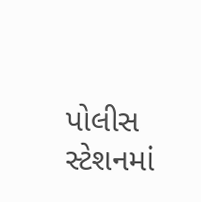પોલીસ સ્ટેશનમાં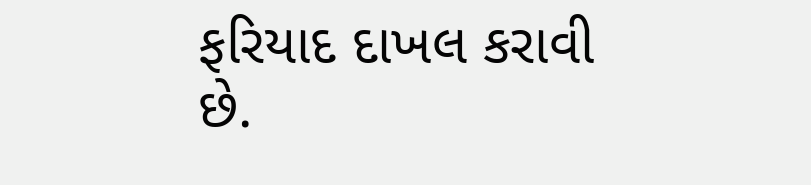ફરિયાદ દાખલ કરાવી છે.